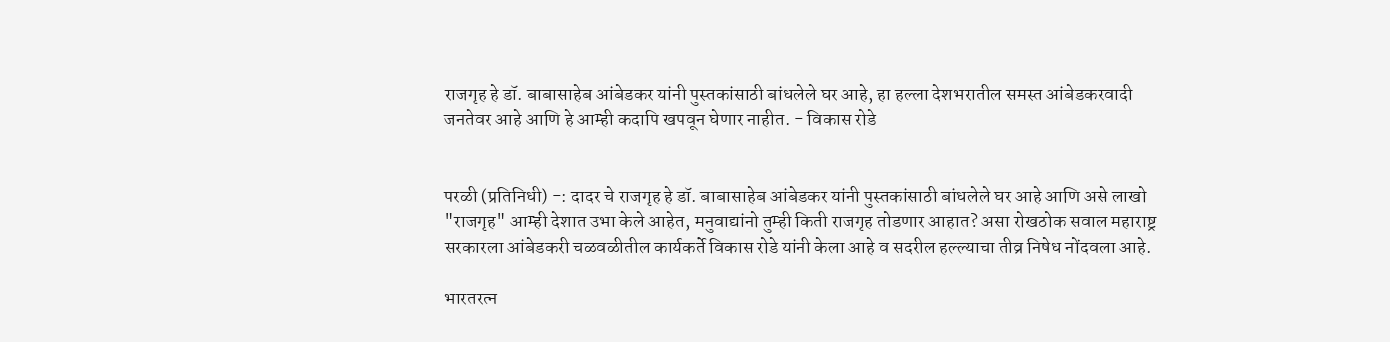राजगृह हे डॉ. बाबासाहेब आंबेडकर यांनी पुस्तकांसाठी बांधलेले घर आहे, हा हल्ला देशभरातील समस्त आंबेडकरवादी जनतेवर आहे आणि हे आम्ही कदापि खपवून घेणार नाहीत. - विकास रोडे


परळी (प्रतिनिधी) -: दादर चे राजगृह हे डॉ. बाबासाहेब आंबेडकर यांनी पुस्तकांसाठी बांधलेले घर आहे आणि असे लाखो "राजगृह" आम्ही देशात उभा केले आहेत, मनुवाद्यांनो तुम्ही किती राजगृह तोडणार आहात? असा रोखठोक सवाल महाराष्ट्र सरकारला आंबेडकरी चळवळीतील कार्यकर्ते विकास रोडे यांनी केला आहे व सदरील हल्ल्याचा तीव्र निषेध नोंदवला आहे.

भारतरत्न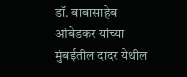डॉ. बाबासाहेब आंबेडकर यांच्या मुंबईतील दादर येथील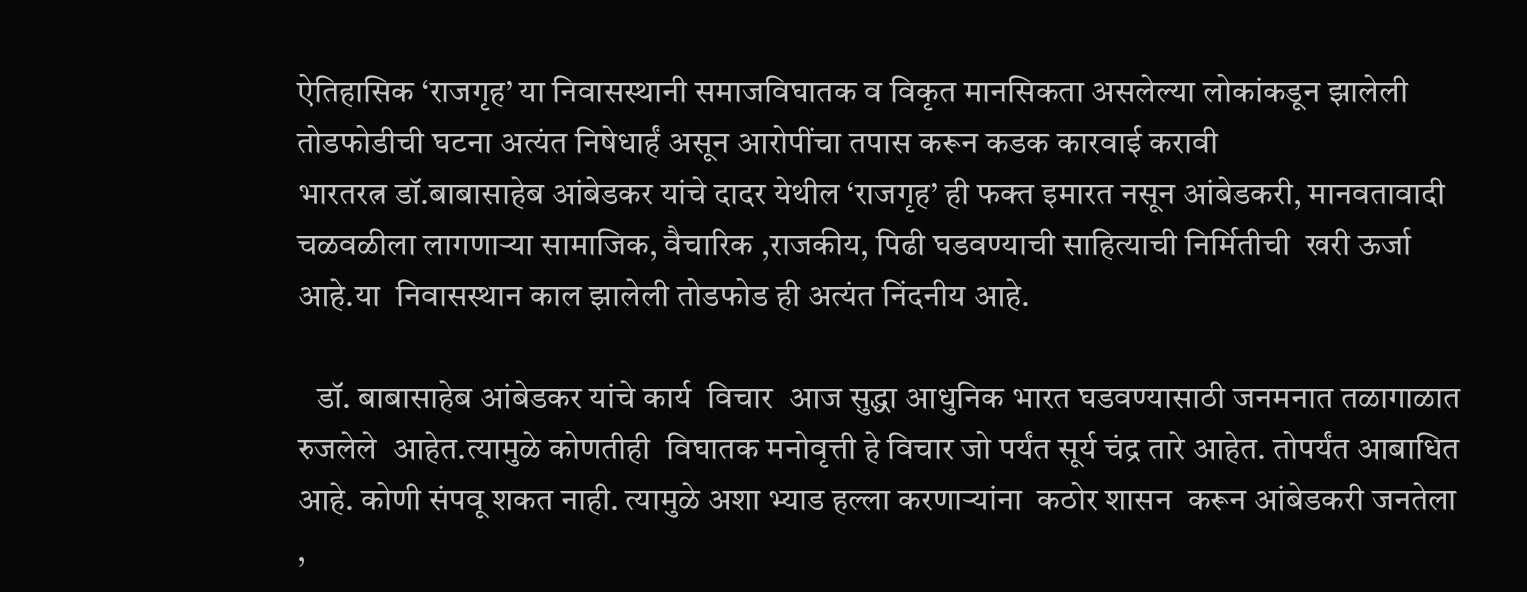ऐतिहासिक ‘राजगृह’ या निवासस्थानी समाजविघातक व विकृत मानसिकता असलेल्या लोकांकडून झालेली तोडफोडीची घटना अत्यंत निषेधार्हं असून आरोपींचा तपास करून कडक कारवाई करावी
भारतरत्न डॉ.बाबासाहेब आंबेडकर यांचे दादर येथील ‘राजगृह’ ही फक्त इमारत नसून आंबेडकरी, मानवतावादी चळवळीला लागणाऱ्या सामाजिक, वैचारिक ,राजकीय, पिढी घडवण्याची साहित्याची निर्मितीची  खरी ऊर्जा आहे.या  निवासस्थान काल झालेली तोडफोड ही अत्यंत निंदनीय आहे.

   डॉ. बाबासाहेब आंबेडकर यांचे कार्य  विचार  आज सुद्धा आधुनिक भारत घडवण्यासाठी जनमनात तळागाळात  रुजलेले  आहेत.त्यामुळे कोणतीही  विघातक मनोवृत्ती हे विचार जो पर्यंत सूर्य चंद्र तारे आहेत. तोपर्यंत आबाधित आहे. कोणी संपवू शकत नाही. त्यामुळे अशा भ्याड हल्ला करणाऱ्यांना  कठोर शासन  करून आंबेडकरी जनतेला ,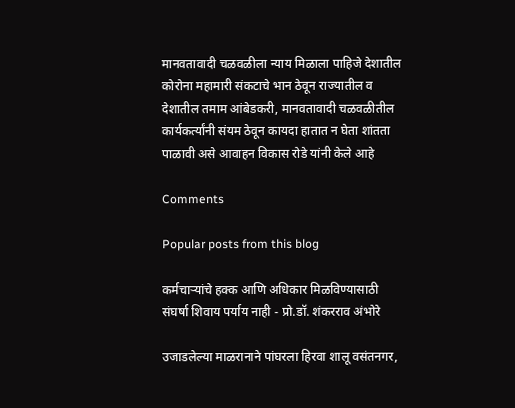मानवतावादी चळवळीला न्याय मिळाला पाहिजे देशातील कोरोना महामारी संकटाचे भान ठेवून राज्यातील व देशातील तमाम आंबेडकरी, मानवतावादी चळवळीतील  कार्यकर्त्यांनी संयम ठेवून कायदा हातात न घेता शांतता पाळावी असे आवाहन विकास रोडे यांनी केले आहे

Comments

Popular posts from this blog

कर्मचाऱ्यांचे हक्क आणि अधिकार मिळविण्यासाठी संघर्षा शिवाय पर्याय नाही - प्रो.डॉ. शंकरराव अंभोरे

उजाडलेल्या माळरानाने पांघरला हिरवा शालू वसंतनगर,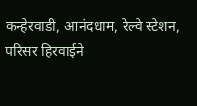कन्हेरवाडी, आनंदधाम, रेल्वे स्टेशन, परिसर हिरवाईने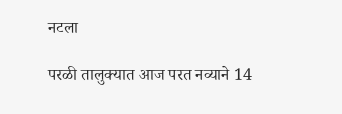नटला

परळी तालुक्यात आज परत नव्याने 14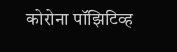कोरोना पॉझिटिव्ह